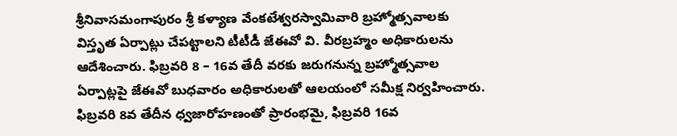శ్రీనివాసమంగాపురం శ్రీ కళ్యాణ వేంకటేశ్వరస్వామివారి బ్రహ్మోత్సవాలకు విస్తృత ఏర్పాట్లు చేపట్టాలని టీటీడీ జేఈవో వి. వీరబ్రహ్మం అధికారులను ఆదేశించారు. ఫిబ్రవరి 8 – 16వ తేదీ వరకు జరుగనున్న బ్రహ్మోత్సవాల ఏర్పాట్లపై జేఈవో బుధవారం అధికారులతో ఆలయంలో సమీక్ష నిర్వహించారు. ఫిబ్రవరి 8వ తేదీన ధ్వజారోహణంతో ప్రారంభమై, ఫిబ్రవరి 16వ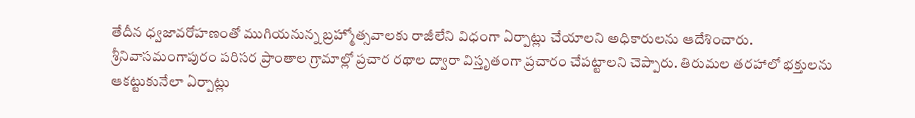తేదీన ధ్వజావరోహణంతో ముగియనున్న బ్రహ్మోత్సవాలకు రాజీలేని విధంగా ఏర్పాట్లు చేయాలని అధికారులను ఆదేశించారు.
శ్రీనివాసమంగాపురం పరిసర ప్రాంతాల గ్రామాల్లో ప్రచార రథాల ద్వారా విస్తృతంగా ప్రచారం చేపట్టాలని చెప్పారు. తిరుమల తరహాలో భక్తులను ఆకట్టుకునేలా ఏర్పాట్లు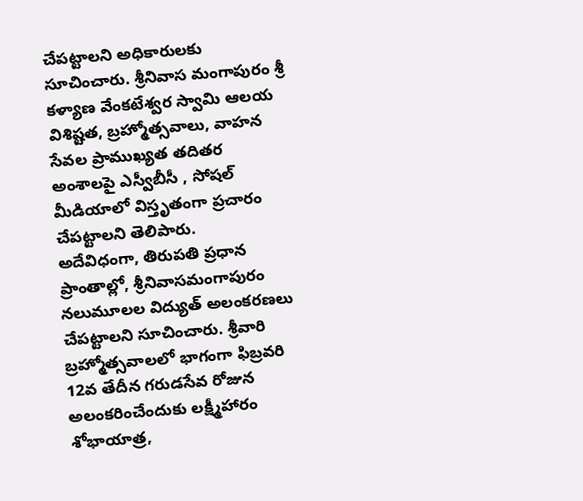చేపట్టాలని అధికారులకు సూచించారు. శ్రీనివాస మంగాపురం శ్రీ కళ్యాణ వేంకటేశ్వర స్వామి ఆలయ విశిష్టత, బ్రహ్మోత్సవాలు, వాహన సేవల ప్రాముఖ్యత తదితర అంశాలపై ఎస్వీబీసీ , సోషల్ మీడియాలో విస్తృతంగా ప్రచారం చేపట్టాలని తెలిపారు.
అదేవిధంగా, తిరుపతి ప్రధాన ప్రాంతాల్లో, శ్రీనివాసమంగాపురం నలుమూలల విద్యుత్ అలంకరణలు చేపట్టాలని సూచించారు. శ్రీవారి బ్రహ్మోత్సవాలలో భాగంగా ఫిబ్రవరి 12వ తేదీన గరుడసేవ రోజున అలంకరించేందుకు లక్ష్మీహారం శోభాయాత్ర,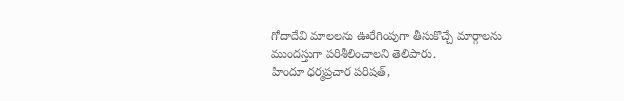గోదాదేవి మాలలను ఊరేగింపుగా తీసుకొచ్చే మార్గాలను ముందస్తుగా పరిశీలించాలని తెలిపారు.
హిందూ ధర్మప్రచార పరిషత్,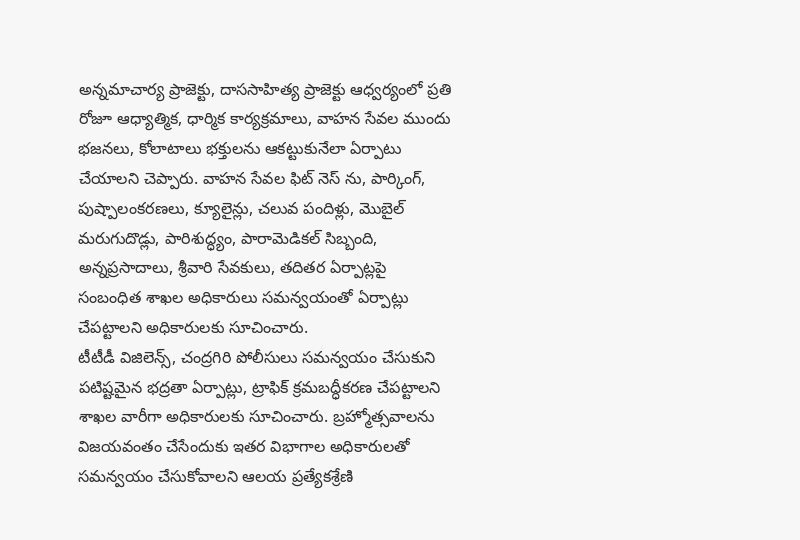అన్నమాచార్య ప్రాజెక్టు, దాససాహిత్య ప్రాజెక్టు ఆధ్వర్యంలో ప్రతి రోజూ ఆధ్యాత్మిక, ధార్మిక కార్యక్రమాలు, వాహన సేవల ముందు భజనలు, కోలాటాలు భక్తులను ఆకట్టుకునేలా ఏర్పాటు చేయాలని చెప్పారు. వాహన సేవల ఫిట్ నెస్ ను, పార్కింగ్, పుష్పాలంకరణలు, క్యూలైన్లు, చలువ పందిళ్లు, మొబైల్ మరుగుదొడ్లు, పారిశుద్ధ్యం, పారామెడికల్ సిబ్బంది, అన్నప్రసాదాలు, శ్రీవారి సేవకులు, తదితర ఏర్పాట్లపై సంబంధిత శాఖల అధికారులు సమన్వయంతో ఏర్పాట్లు చేపట్టాలని అధికారులకు సూచించారు.
టీటీడీ విజిలెన్స్, చంద్రగిరి పోలీసులు సమన్వయం చేసుకుని పటిష్టమైన భద్రతా ఏర్పాట్లు, ట్రాఫిక్ క్రమబద్ధీకరణ చేపట్టాలని శాఖల వారీగా అధికారులకు సూచించారు. బ్రహ్మోత్సవాలను విజయవంతం చేసేందుకు ఇతర విభాగాల అధికారులతో సమన్వయం చేసుకోవాలని ఆలయ ప్రత్యేకశ్రేణి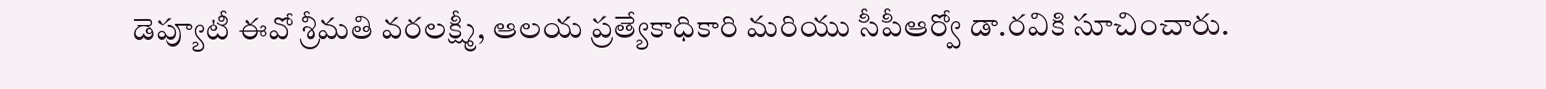డెప్యూటీ ఈవో శ్రీమతి వరలక్ష్మీ, ఆలయ ప్రత్యేకాధికారి మరియు సీపీఆర్వో డా.రవికి సూచించారు.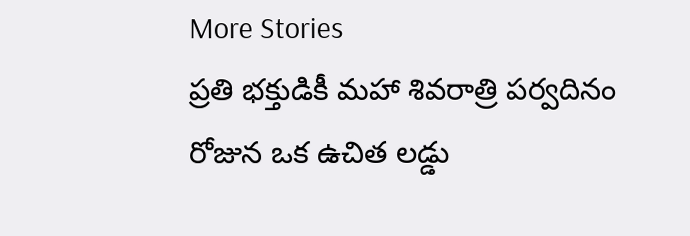More Stories
ప్రతి భక్తుడికీ మహా శివరాత్రి పర్వదినం రోజున ఒక ఉచిత లడ్డు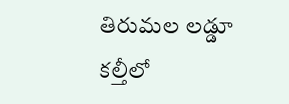తిరుమల లడ్డూ కల్తీలో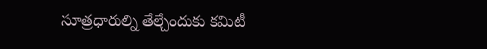సూత్రధారుల్ని తేల్చేందుకు కమిటీ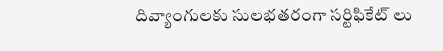దివ్యాంగులకు సులభతరంగా సర్టిఫికేట్ లు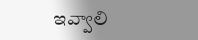ఇవ్వాలి